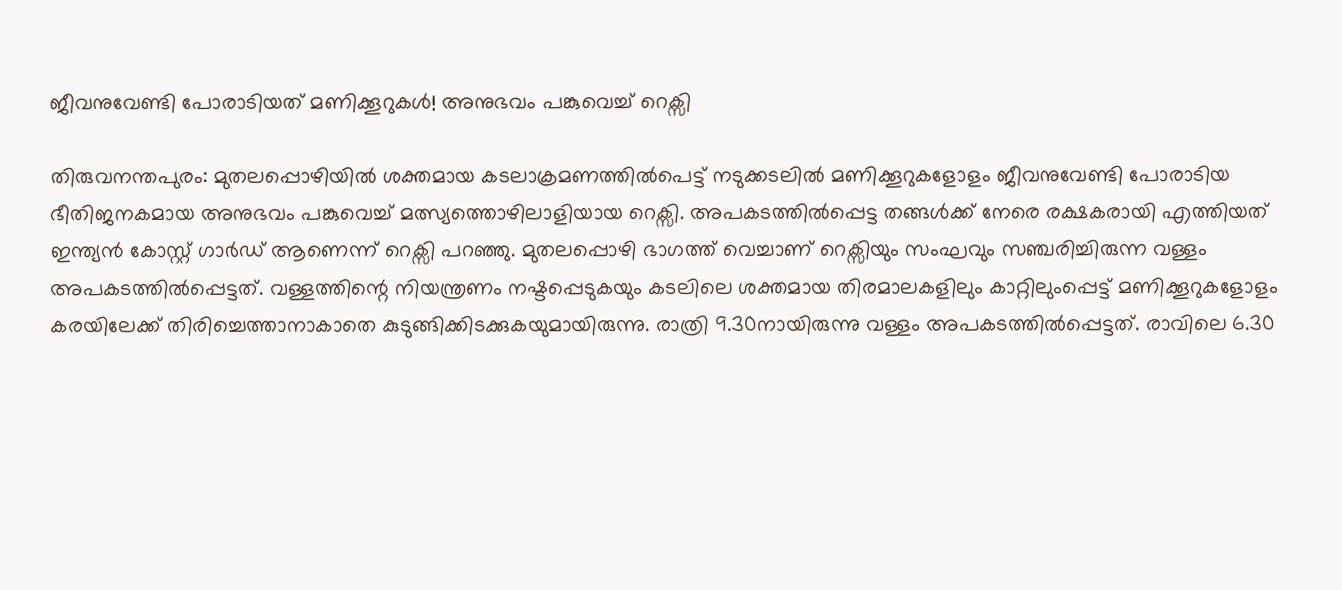ജീവനുവേണ്ടി പോരാടിയത് മണിക്കൂറുകൾ! അനുഭവം പങ്കുവെച്ച് റെക്സി

തിരുവനന്തപുരം: മുതലപ്പൊഴിയിൽ ശക്തമായ കടലാക്രമണത്തിൽപെട്ട് നടുക്കടലിൽ മണിക്കൂറുകളോളം ജീവനുവേണ്ടി പോരാടിയ ഭീതിജനകമായ അനുഭവം പങ്കുവെച്ച് മത്സ്യത്തൊഴിലാളിയായ റെക്സി. അപകടത്തിൽപ്പെട്ട തങ്ങൾക്ക് നേരെ രക്ഷകരായി എത്തിയത് ഇന്ത്യൻ കോസ്റ്റ് ഗാർഡ് ആണെന്ന് റെക്സി പറഞ്ഞു. മുതലപ്പൊഴി ഭാഗത്ത് വെച്ചാണ് റെക്സിയും സംഘവും സഞ്ചരിച്ചിരുന്ന വള്ളം അപകടത്തിൽപ്പെട്ടത്. വള്ളത്തിന്റെ നിയന്ത്രണം നഷ്ടപ്പെടുകയും കടലിലെ ശക്തമായ തിരമാലകളിലും കാറ്റിലുംപ്പെട്ട് മണിക്കൂറുകളോളം കരയിലേക്ക് തിരിച്ചെത്താനാകാതെ കുടുങ്ങിക്കിടക്കുകയുമായിരുന്നു. രാത്രി 9.30നായിരുന്നു വള്ളം അപകടത്തിൽപ്പെട്ടത്. രാവിലെ 6.30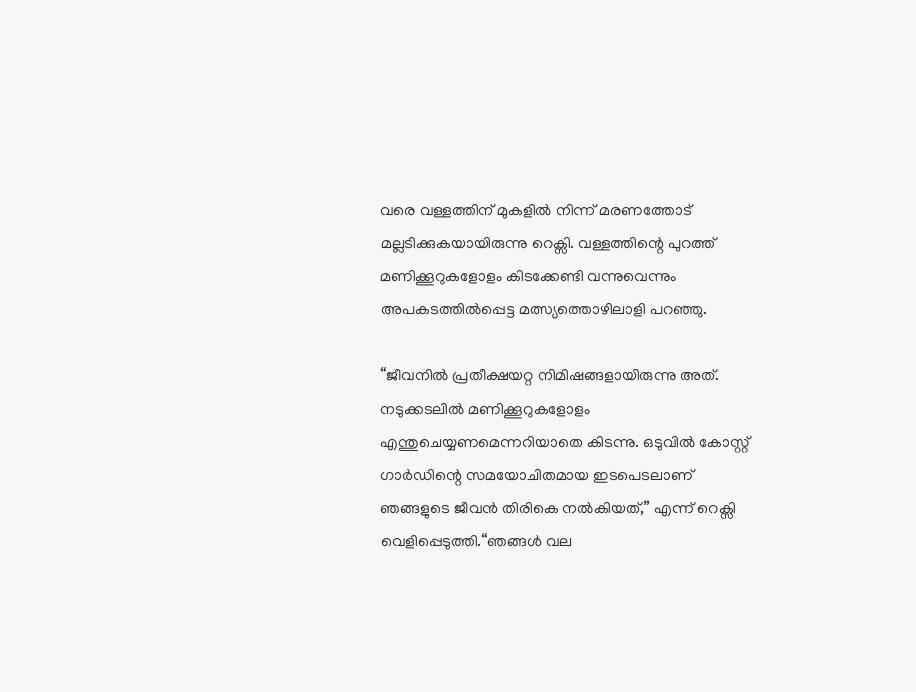വരെ വള്ളത്തിന് മുകളിൽ നിന്ന് മരണത്തോട് മല്ലടിക്കുകയായിരുന്നു റെക്സി. വള്ളത്തിന്റെ പുറത്ത് മണിക്കൂറുകളോളം കിടക്കേണ്ടി വന്നുവെന്നും അപകടത്തിൽപ്പെട്ട മത്സ്യത്തൊഴിലാളി പറഞ്ഞു.

“ജീവനിൽ പ്രതീക്ഷയറ്റ നിമിഷങ്ങളായിരുന്നു അത്. നടുക്കടലിൽ മണിക്കൂറുകളോളം എന്തുചെയ്യണമെന്നറിയാതെ കിടന്നു. ഒടുവിൽ കോസ്റ്റ് ഗാർഡിന്റെ സമയോചിതമായ ഇടപെടലാണ് ഞങ്ങളുടെ ജീവൻ തിരികെ നൽകിയത്,” എന്ന് റെക്സി വെളിപ്പെടുത്തി.“ഞങ്ങൾ വല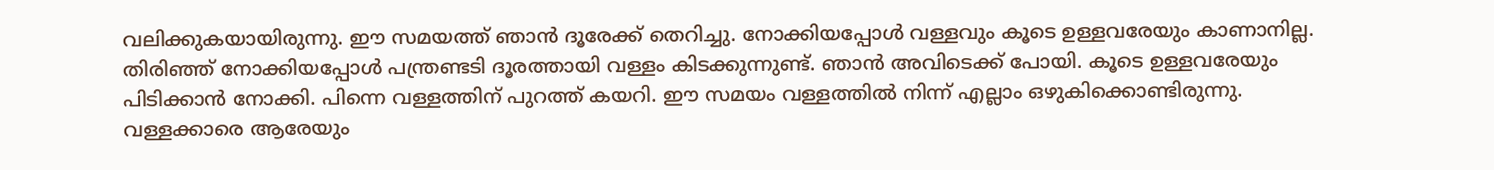വലിക്കുകയായിരുന്നു. ഈ സമയത്ത് ഞാൻ ദൂരേക്ക് തെറിച്ചു. നോക്കിയപ്പോൾ വള്ളവും കൂടെ ഉള്ളവരേയും കാണാനില്ല. തിരിഞ്ഞ് നോക്കിയപ്പോൾ പന്ത്രണ്ടടി ദൂരത്തായി വള്ളം കിടക്കുന്നുണ്ട്. ഞാൻ അവിടെക്ക് പോയി. കൂടെ ഉള്ളവരേയും പിടിക്കാൻ നോക്കി. പിന്നെ വള്ളത്തിന് പുറത്ത് കയറി. ഈ സമയം വള്ളത്തിൽ നിന്ന് എല്ലാം ഒഴുകിക്കൊണ്ടിരുന്നു. വള്ളക്കാരെ ആരേയും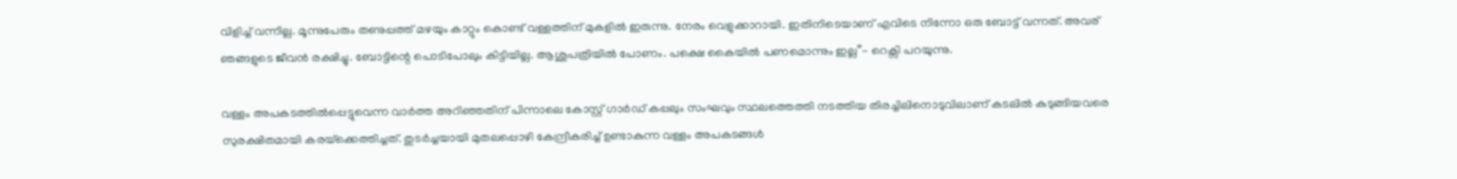വിളിച്ച് വന്നില്ല. മൂന്നുപേരും തണുപ്പത്ത് മഴയും കാറ്റും കൊണ്ട് വള്ളത്തിന് മുകളിൽ ഇരുന്നു. നേരം വെളുക്കാറായി. ഇതിനിടെയാണ് എവിടെ നിന്നോ ഒരു ബോട്ട് വന്നത്. അവര് ഞങ്ങളുടെ ജീവൻ രക്ഷിച്ചു. ബോട്ടിന്റെ പൊടിപോലും കിട്ടിയില്ല. ആശുപത്രിയിൽ പോണം. പക്ഷെ കൈയിൽ പണമൊന്നും ഇല്ല”- റെക്സി പറയുന്നു.

വള്ളം അപകടത്തിൽപ്പെട്ടുവെന്ന വാർത്ത അറിഞ്ഞതിന് പിന്നാലെ കോസ്റ്റ് ഗാർഡ് കപ്പലും സംഘവും സ്ഥലത്തെത്തി നടത്തിയ തിരച്ചിലിനൊടുവിലാണ് കടലിൽ കുടുങ്ങിയവരെ സുരക്ഷിതമായി കരയ്‌ക്കെത്തിച്ചത്. തുടർച്ചയായി മുതലപ്പൊഴി കേന്ദ്രീകരിച്ച് ഉണ്ടാകുന്ന വള്ളം അപകടങ്ങൾ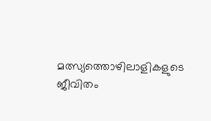മത്സ്യത്തൊഴിലാളികളുടെ ജീവിതം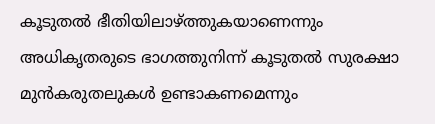കൂടുതൽ ഭീതിയിലാഴ്ത്തുകയാണെന്നും അധികൃതരുടെ ഭാഗത്തുനിന്ന് കൂടുതൽ സുരക്ഷാ മുൻകരുതലുകൾ ഉണ്ടാകണമെന്നും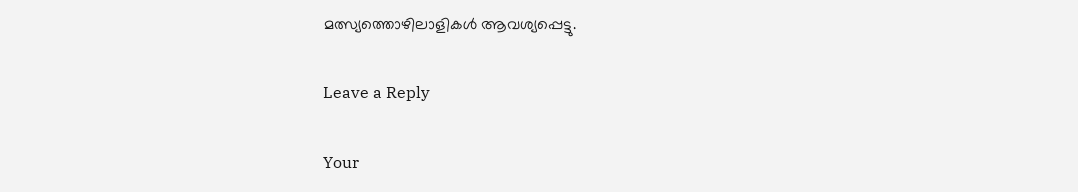മത്സ്യത്തൊഴിലാളികൾ ആവശ്യപ്പെട്ടു.

Leave a Reply

Your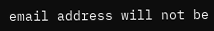email address will not be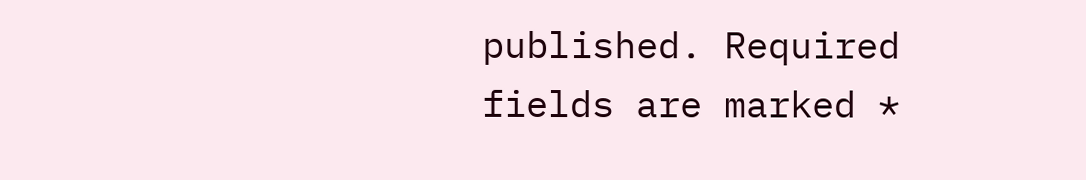published. Required fields are marked *